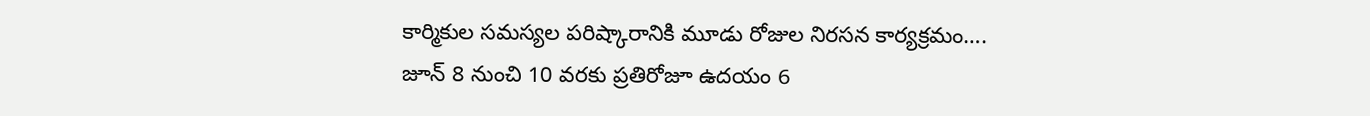కార్మికుల సమస్యల పరిష్కారానికి మూడు రోజుల నిరసన కార్యక్రమం….
జూన్ 8 నుంచి 10 వరకు ప్రతిరోజూ ఉదయం 6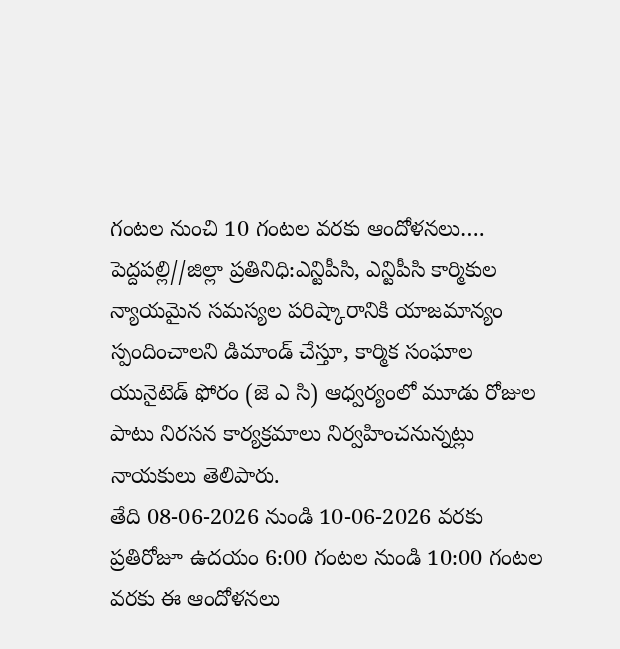గంటల నుంచి 10 గంటల వరకు ఆందోళనలు….
పెద్దపల్లి//జిల్లా ప్రతినిధి:ఎన్టిపీసి, ఎన్టిపీసి కార్మికుల న్యాయమైన సమస్యల పరిష్కారానికి యాజమాన్యం స్పందించాలని డిమాండ్ చేస్తూ, కార్మిక సంఘాల యునైటెడ్ ఫోరం (జె ఎ సి) ఆధ్వర్యంలో మూడు రోజుల పాటు నిరసన కార్యక్రమాలు నిర్వహించనున్నట్లు నాయకులు తెలిపారు.
తేది 08-06-2026 నుండి 10-06-2026 వరకు ప్రతిరోజూ ఉదయం 6:00 గంటల నుండి 10:00 గంటల వరకు ఈ ఆందోళనలు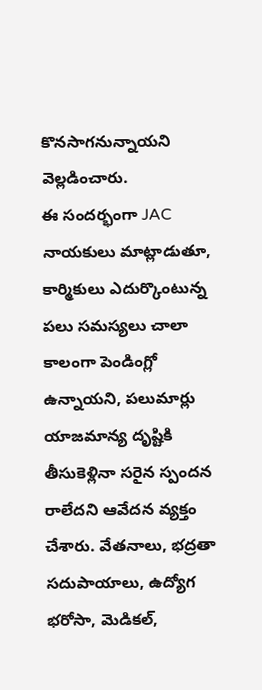కొనసాగనున్నాయని వెల్లడించారు.
ఈ సందర్భంగా JAC నాయకులు మాట్లాడుతూ, కార్మికులు ఎదుర్కొంటున్న పలు సమస్యలు చాలా కాలంగా పెండింగ్లో ఉన్నాయని, పలుమార్లు యాజమాన్య దృష్టికి తీసుకెళ్లినా సరైన స్పందన రాలేదని ఆవేదన వ్యక్తం చేశారు. వేతనాలు, భద్రతా సదుపాయాలు, ఉద్యోగ భరోసా, మెడికల్,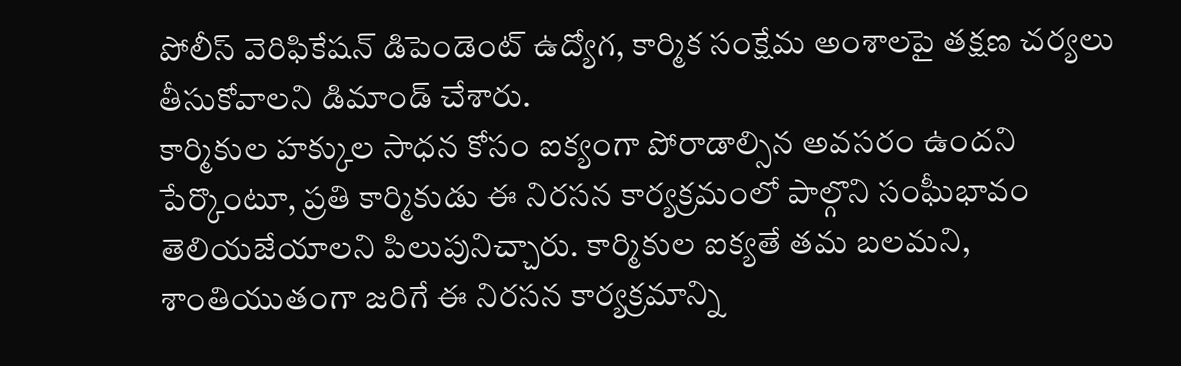పోలీస్ వెరిఫికేషన్ డిపెండెంట్ ఉద్యోగ, కార్మిక సంక్షేమ అంశాలపై తక్షణ చర్యలు తీసుకోవాలని డిమాండ్ చేశారు.
కార్మికుల హక్కుల సాధన కోసం ఐక్యంగా పోరాడాల్సిన అవసరం ఉందని పేర్కొంటూ, ప్రతి కార్మికుడు ఈ నిరసన కార్యక్రమంలో పాల్గొని సంఘీభావం తెలియజేయాలని పిలుపునిచ్చారు. కార్మికుల ఐక్యతే తమ బలమని, శాంతియుతంగా జరిగే ఈ నిరసన కార్యక్రమాన్ని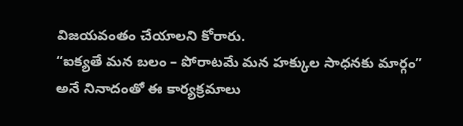విజయవంతం చేయాలని కోరారు.
“ఐక్యతే మన బలం – పోరాటమే మన హక్కుల సాధనకు మార్గం” అనే నినాదంతో ఈ కార్యక్రమాలు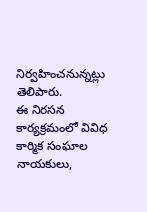నిర్వహించనున్నట్లు తెలిపారు.
ఈ నిరసన కార్యక్రమంలో వివిధ కార్మిక సంఘాల నాయకులు,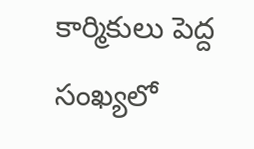కార్మికులు పెద్ద సంఖ్యలో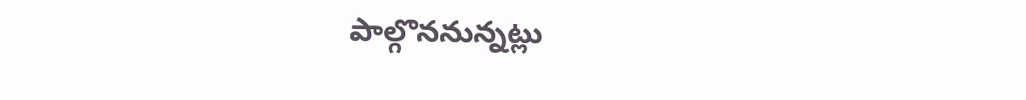పాల్గొననున్నట్లు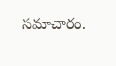సమాచారం.